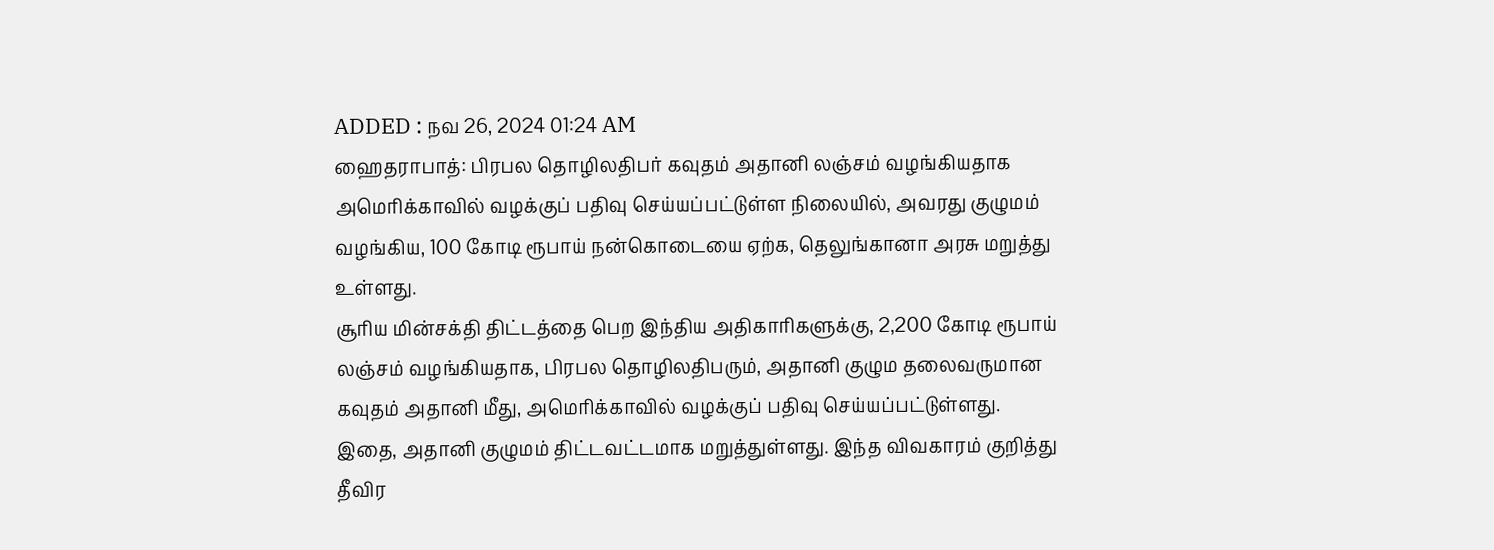ADDED : நவ 26, 2024 01:24 AM
ஹைதராபாத்: பிரபல தொழிலதிபர் கவுதம் அதானி லஞ்சம் வழங்கியதாக அமெரிக்காவில் வழக்குப் பதிவு செய்யப்பட்டுள்ள நிலையில், அவரது குழுமம் வழங்கிய, 100 கோடி ரூபாய் நன்கொடையை ஏற்க, தெலுங்கானா அரசு மறுத்து உள்ளது.
சூரிய மின்சக்தி திட்டத்தை பெற இந்திய அதிகாரிகளுக்கு, 2,200 கோடி ரூபாய் லஞ்சம் வழங்கியதாக, பிரபல தொழிலதிபரும், அதானி குழும தலைவருமான கவுதம் அதானி மீது, அமெரிக்காவில் வழக்குப் பதிவு செய்யப்பட்டுள்ளது.
இதை, அதானி குழுமம் திட்டவட்டமாக மறுத்துள்ளது. இந்த விவகாரம் குறித்து தீவிர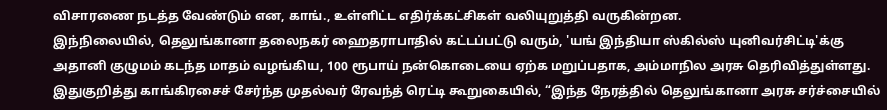விசாரணை நடத்த வேண்டும் என, காங்., உள்ளிட்ட எதிர்க்கட்சிகள் வலியுறுத்தி வருகின்றன.
இந்நிலையில், தெலுங்கானா தலைநகர் ஹைதராபாதில் கட்டப்பட்டு வரும், 'யங் இந்தியா ஸ்கில்ஸ் யுனிவர்சிட்டி'க்கு அதானி குழுமம் கடந்த மாதம் வழங்கிய, 100 ரூபாய் நன்கொடையை ஏற்க மறுப்பதாக, அம்மாநில அரசு தெரிவித்துள்ளது.
இதுகுறித்து காங்கிரசைச் சேர்ந்த முதல்வர் ரேவந்த் ரெட்டி கூறுகையில், “இந்த நேரத்தில் தெலுங்கானா அரசு சர்ச்சையில்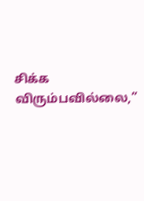சிக்க விரும்பவில்லை,”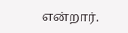என்றார்.